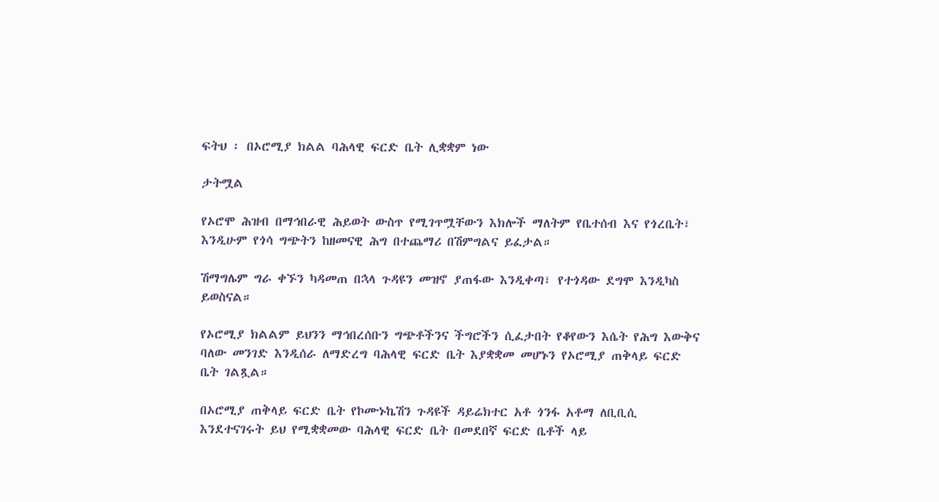ፍትህ ፡ በኦሮሚያ ክልል ባሕላዊ ፍርድ ቤት ሊቋቋም ነው

ታትሟል

የኦሮሞ ሕዝብ በማኅበራዊ ሕይወት ውስጥ የሚገጥሟቸውን እክሎች ማለትም የቤተሰብ እና የጎረቤት፣ እንዲሁም የጎሳ ግጭትን ከዘመናዊ ሕግ በተጨማሪ በሽምግልና ይፈታል።

ሽማግሌም ግራ ቀኙን ካዳመጠ በኋላ ጉዳዩን መዝኖ ያጠፋው እንዲቀጣ፣ የተጎዳው ደግሞ እንዲካስ ይወስናል።

የኦሮሚያ ክልልም ይህንን ማኅበረሰቡን ግጭቶችንና ችግሮችን ሲፈታበት የቆየውን እሴት የሕግ እውቅና ባለው መንገድ እንዲሰራ ለማድረግ ባሕላዊ ፍርድ ቤት እያቋቋመ መሆኑን የኦሮሚያ ጠቅላይ ፍርድ ቤት ገልጿል።

በኦሮሚያ ጠቅላይ ፍርድ ቤት የኮሙኑኬሽን ጉዳዩች ዳይሬክተር አቶ ጎንፋ አቶማ ለቢቢሲ እንደተናገሩት ይህ የሚቋቋመው ባሕላዊ ፍርድ ቤት በመደበኛ ፍርድ ቤቶች ላይ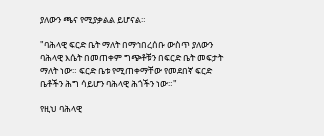ያለውን ጫና የሚያቃልል ይሆናል።

"ባሕላዊ ፍርድ ቤት ማለት በማኅበረሰቡ ውስጥ ያለውን ባሕላዊ እሴት በመጠቀም ግጭቶቹን በፍርድ ቤት መፍታት ማለት ነው። ፍርድ ቤቱ የሚጠቀማቸው የመደበኛ ፍርድ ቤቶችን ሕግ ሳይሆን ባሕላዊ ሕጎችን ነው።"

የዚህ ባሕላዊ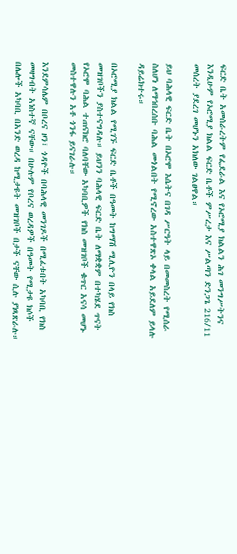ፍርድ ቤት አመሰራረትም የፌደራል እና የኦሮሚያ ክልልን ሕገ መንግሥትንና እንዲሁም የኦሮሚያ ክልል ፍርድ ቤቶች ምሥረታ እና ሥልጣን ድንጋጌ 216/11 መሰረት ያደረገ መሆኑን አክለው ገልፀዋል።

ይህ ባሕላዊ ፍርድ ቤት በኦሮሞ እሴትና በገዳ ሥርዓት ላይ በመመስረት የሚሰራ ስለሆነ ለማኅበረሰቡ ባሕል መጎልበት የሚኖረው አስተዋጽኦ ቀላል አይደለም ይላሉ ዳይሬክተሩ።

በኦሮሚያ ክልል የሚገኙ ፍርድ ቤቶች በዓመት ከግማሽ ሚሊዮን በላይ የክስ መዝገቦችን ያስተናግዳሉ። ይህንን ባሕላዊ ፍርድ ቤት ለማቋቋም በተካሄደ ጥናት የኦሮሞ ባሕል ተጠናክሮ ባለባቸው አካባቢዎች የክስ መዝገቦች ቁጥር አናሳ መሆኑ መስተዋሉን አቶ ጎንፋ ይናገራሉ።

እንደምሳሌም በቦረና ዞን፣ ጎዳዮች በባሕላዊ መንገዶች በሚፈቱበት አካባቢ የክስ መዛግብት አነስተኛ ናቸው። በሁሉም የቦረና ወረዳዎች በዓመት የሚታዩ ክሶች በሌሎች አካባቢ በአንድ ወረዳ ከሚታዩት መዝገቦች በታች ናቸው ሲሉ ያነጻጽራሉ።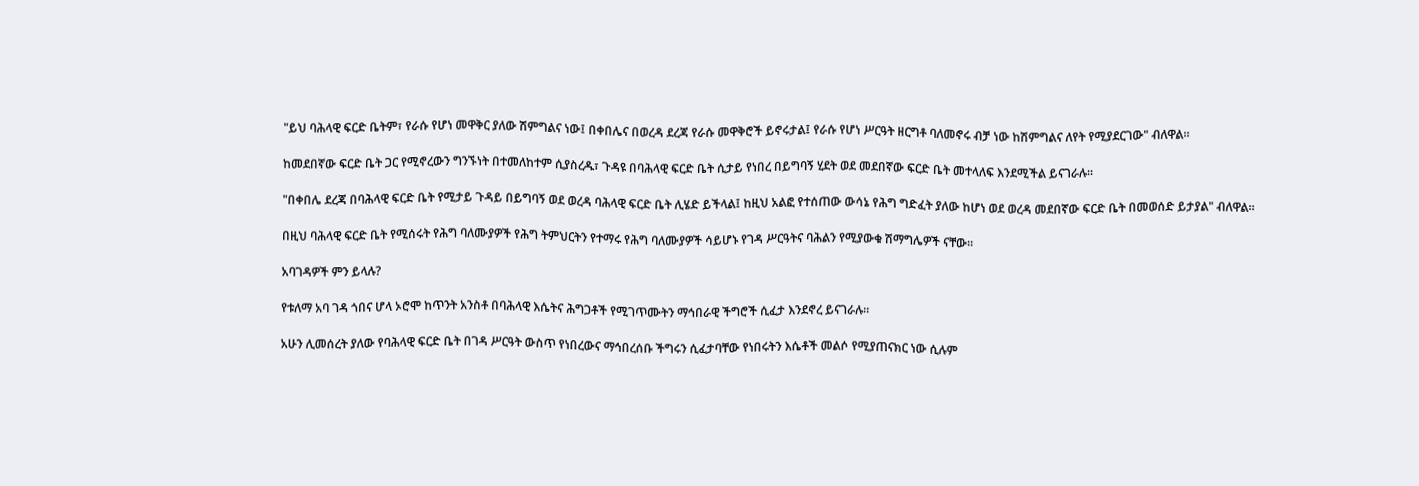"ይህ ባሕላዊ ፍርድ ቤትም፣ የራሱ የሆነ መዋቅር ያለው ሽምግልና ነው፤ በቀበሌና በወረዳ ደረጃ የራሱ መዋቅሮች ይኖሩታል፤ የራሱ የሆነ ሥርዓት ዘርግቶ ባለመኖሩ ብቻ ነው ከሽምግልና ለየት የሚያደርገው" ብለዋል።

ከመደበኛው ፍርድ ቤት ጋር የሚኖረውን ግንኙነት በተመለከተም ሲያስረዱ፣ ጉዳዩ በባሕላዊ ፍርድ ቤት ሲታይ የነበረ በይግባኝ ሂደት ወደ መደበኛው ፍርድ ቤት መተላለፍ እንደሚችል ይናገራሉ።

"በቀበሌ ደረጃ በባሕላዊ ፍርድ ቤት የሚታይ ጉዳይ በይግባኝ ወደ ወረዳ ባሕላዊ ፍርድ ቤት ሊሄድ ይችላል፤ ከዚህ አልፎ የተሰጠው ውሳኔ የሕግ ግድፈት ያለው ከሆነ ወደ ወረዳ መደበኛው ፍርድ ቤት በመወሰድ ይታያል" ብለዋል።

በዚህ ባሕላዊ ፍርድ ቤት የሚሰሩት የሕግ ባለሙያዎች የሕግ ትምህርትን የተማሩ የሕግ ባለሙያዎች ሳይሆኑ የገዳ ሥርዓትና ባሕልን የሚያውቁ ሽማግሌዎች ናቸው።

አባገዳዎች ምን ይላሉ?

የቱለማ አባ ገዳ ጎበና ሆላ ኦሮሞ ከጥንት አንስቶ በባሕላዊ እሴትና ሕግጋቶች የሚገጥሙትን ማኅበራዊ ችግሮች ሲፈታ እንደኖረ ይናገራሉ።

አሁን ሊመሰረት ያለው የባሕላዊ ፍርድ ቤት በገዳ ሥርዓት ውስጥ የነበረውና ማኅበረሰቡ ችግሩን ሲፈታባቸው የነበሩትን እሴቶች መልሶ የሚያጠናክር ነው ሲሉም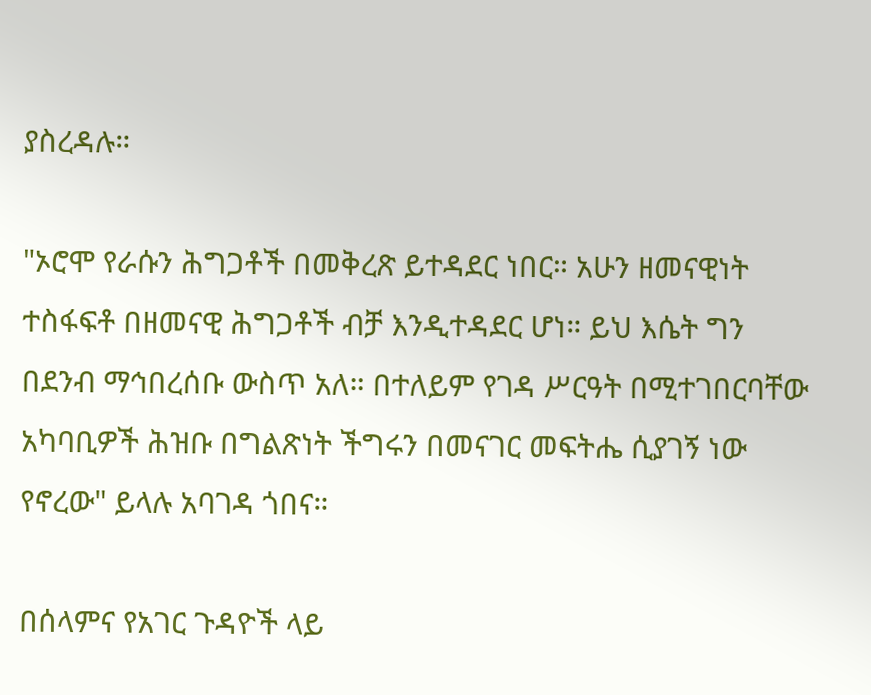ያስረዳሉ።

"ኦሮሞ የራሱን ሕግጋቶች በመቅረጽ ይተዳደር ነበር። አሁን ዘመናዊነት ተስፋፍቶ በዘመናዊ ሕግጋቶች ብቻ እንዲተዳደር ሆነ። ይህ እሴት ግን በደንብ ማኅበረሰቡ ውስጥ አለ። በተለይም የገዳ ሥርዓት በሚተገበርባቸው አካባቢዎች ሕዝቡ በግልጽነት ችግሩን በመናገር መፍትሔ ሲያገኝ ነው የኖረው" ይላሉ አባገዳ ጎበና።

በሰላምና የአገር ጉዳዮች ላይ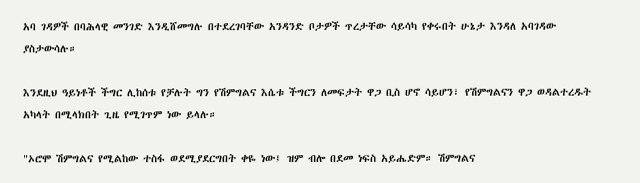አባ ገዳዎች በባሕላዊ መንገድ እንዲሸመግሉ በተደረገባቸው አንዳንድ ቦታዎች ጥረታቸው ሳይሳካ የቀሩበት ሁኔታ እንዳለ አባገዳው ያስታውሳሉ።

እንደዚህ ዓይነቶች ችግር ሊከሰቱ የቻሉት ግን የሽምግልና እሴቱ ችግርን ለመፍታት ዋጋ ቢስ ሆኖ ሳይሆን፣ የሽምግልናን ዋጋ ወዳልተረዱት አካላት በሚላክበት ጊዜ የሚገጥም ነው ይላሉ።

"ኦሮሞ ሽምግልና የሚልከው ተስፋ ወደሚያደርግበት ቀዬ ነው፤ ዝም ብሎ በደመ ነፍስ አይሔድም። ሽምግልና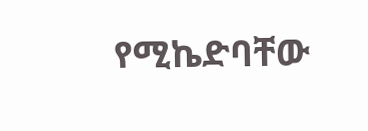የሚኬድባቸው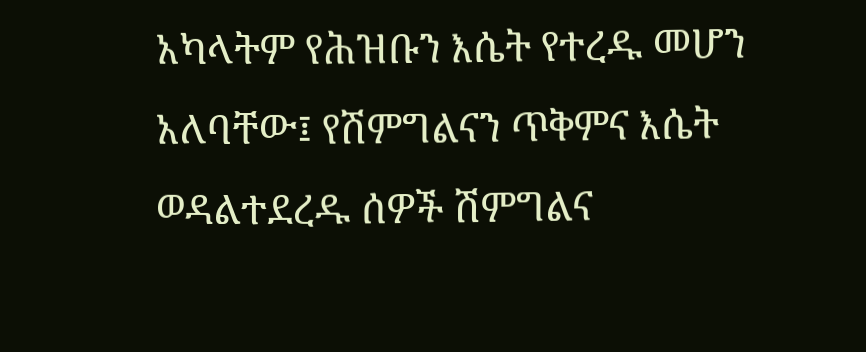አካላትም የሕዝቡን እሴት የተረዱ መሆን አለባቸው፤ የሽምግልናን ጥቅምና እሴት ወዳልተደረዱ ሰዎች ሽምግልና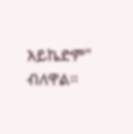አይኬድም" ብለዋል።